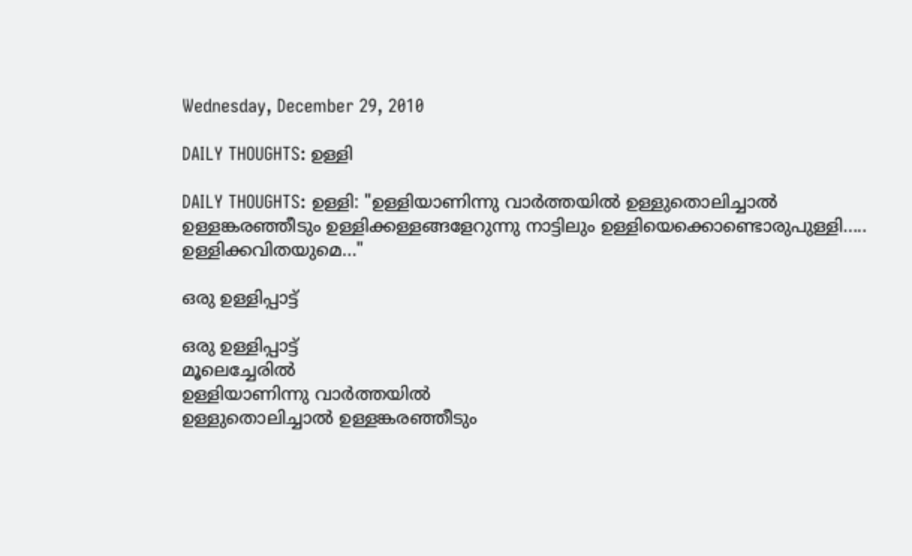Wednesday, December 29, 2010

DAILY THOUGHTS: ഉള്ളി

DAILY THOUGHTS: ഉള്ളി: "ഉള്ളിയാണിന്നു വാര്‍ത്തയില്‍ ഉള്ളുതൊലിച്ചാല്‍ ഉള്ളങ്കരഞ്ഞീടും ഉള്ളിക്കള്ളങ്ങളേറുന്നു നാട്ടിലും ഉള്ളിയെക്കൊണ്ടൊരുപുള്ളി..... ഉള്ളിക്കവിതയുമെ..."

ഒരു ഉള്ളിപ്പാട്ട്

ഒരു ഉള്ളിപ്പാട്ട്
മൂലെച്ചേരില്‍
ഉള്ളിയാണിന്നു വാര്‍ത്തയില്‍
ഉള്ളുതൊലിച്ചാല്‍ ഉള്ളങ്കരഞ്ഞീടും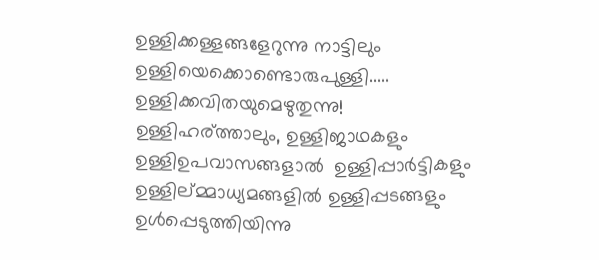ഉള്ളിക്കള്ളങ്ങളേറുന്നു നാട്ടിലും
ഉള്ളിയെക്കൊണ്ടൊരുപുള്ളി.....
ഉള്ളിക്കവിതയുമെഴുതുന്നു!
ഉള്ളിഹര്ത്താലും, ഉള്ളിജാഥകളും
ഉള്ളിഉപവാസങ്ങളാല്‍  ഉള്ളിപ്പാര്‍ട്ടികളും
ഉള്ളില്മ്മാധ്യമങ്ങളില്‍ ഉള്ളിപ്പടങ്ങളും
ഉള്‍പ്പെടുത്തിയിന്നു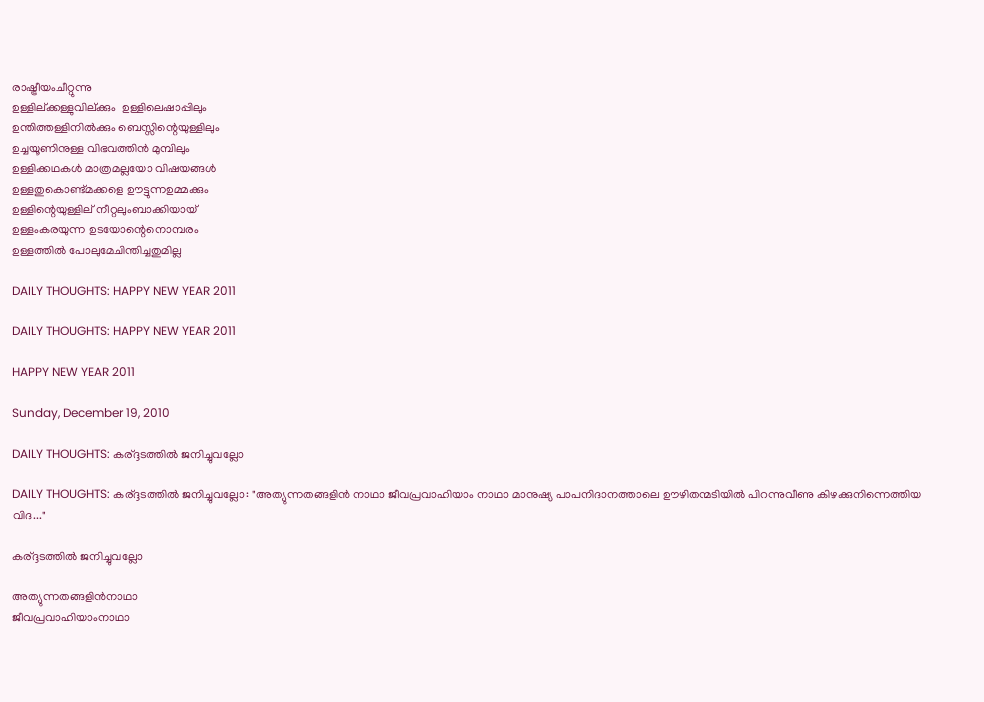രാഷ്ട്രീയംചീറ്റുന്നു
ഉള്ളില്ക്കള്ളുവില്ക്കും  ഉള്ളിലെഷാപ്പിലും
ഉന്തിത്തള്ളിനില്‍ക്കും ബെസ്സിന്റെയുള്ളിലും
ഉച്ചയൂണിനുള്ള വിഭവത്തിന്‍ മുമ്പിലും
ഉള്ളിക്കഥകള്‍ മാത്രമല്ലയോ വിഷയങ്ങള്‍
ഉള്ളതുകൊണ്ട്മക്കളെ ഊട്ടുന്നഉമ്മക്കും
ഉള്ളിന്റെയുള്ളില് നീറ്റലുംബാക്കിയായ്
ഉള്ളംകരയുന്ന ഉടയോന്റെനൊമ്പരം
ഉള്ളത്തില്‍ പോലുമേചിന്തിച്ചതുമില്ല

DAILY THOUGHTS: HAPPY NEW YEAR 2011

DAILY THOUGHTS: HAPPY NEW YEAR 2011

HAPPY NEW YEAR 2011

Sunday, December 19, 2010

DAILY THOUGHTS: കര്ദ്ദടത്തില്‍ ജനിച്ചുവല്ലോ

DAILY THOUGHTS: കര്ദ്ദടത്തില്‍ ജനിച്ചുവല്ലോ: "അത്യുന്നതങ്ങളിന്‍ നാഥാ ജീവപ്രവാഹിയാം നാഥാ മാനുഷ്യ പാപനിദാനത്താലെ ഊഴിതന്മടിയില്‍ പിറന്നുവീണു കിഴക്കുനിന്നെത്തിയ വിദ..."

കര്ദ്ദടത്തില്‍ ജനിച്ചുവല്ലോ

അത്യുന്നതങ്ങളിന്‍നാഥാ
ജീവപ്രവാഹിയാംനാഥാ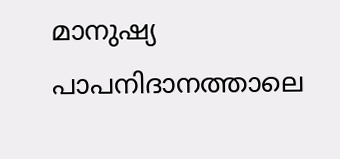മാനുഷ്യ  പാപനിദാനത്താലെ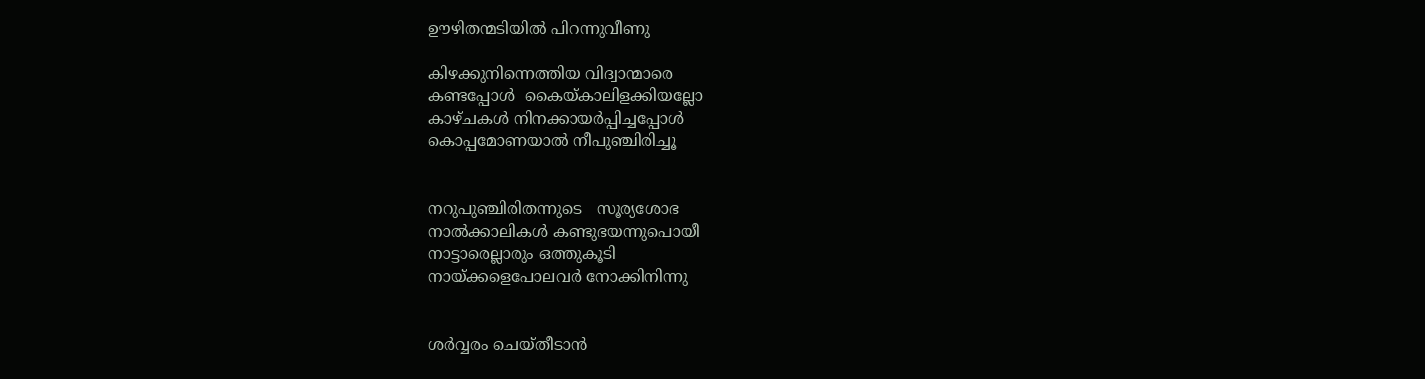ഊഴിതന്മടിയില്‍ പിറന്നുവീണു

കിഴക്കുനിന്നെത്തിയ വിദ്വാന്മാരെ
കണ്ടപ്പോള്‍  കൈയ്കാലിളക്കിയല്ലോ
കാഴ്ചകള്‍ നിനക്കായര്‍പ്പിച്ചപ്പോള്‍
കൊപ്പമോണയാല്‍ നീപുഞ്ചിരിച്ചൂ


നറുപുഞ്ചിരിതന്നുടെ   സൂര്യശോഭ
നാല്‍ക്കാലികള്‍ കണ്ടുഭയന്നുപൊയീ
നാട്ടാരെല്ലാരും ഒത്തുകൂടി
നായ്ക്കളെപോലവര്‍ നോക്കിനിന്നു


ശര്‍വ്വരം ചെയ്തീടാന്‍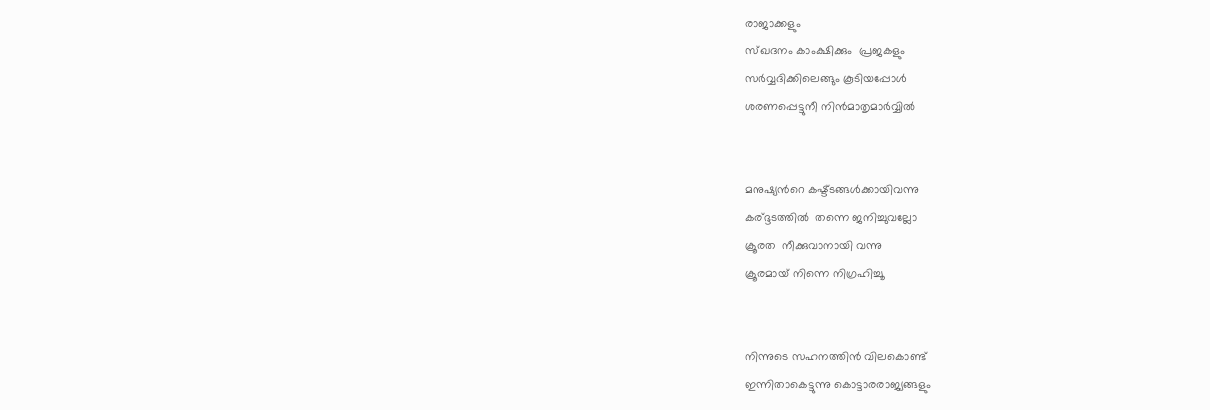രാജാക്കളും
സ്ഖദനം കാംക്ഷിക്കും  പ്രജകളും
സര്‍വ്വദിക്കിലെങ്ങും കൂടിയപ്പോള്‍
ശരണപ്പെട്ടുനീ നിന്‍മാതൃമാര്‍വ്വില്‍


മനുഷ്യന്‍റെ കഷ്ട്ടങ്ങള്‍ക്കായിവന്നു
കര്ദ്ദടത്തില്‍  തന്നെ ജനിച്ചുവല്ലോ
ക്രൂരത  നീക്കുവാനായി വന്നു
ക്രൂരമായ്‌ നിന്നെ നിഗ്രഹിച്ചൂ


നിന്നുടെ സഹനത്തിന്‍ വിലകൊണ്ട്‌
ഇന്നിതാകെട്ടുന്നു കൊട്ടാരരാജ്യങ്ങളും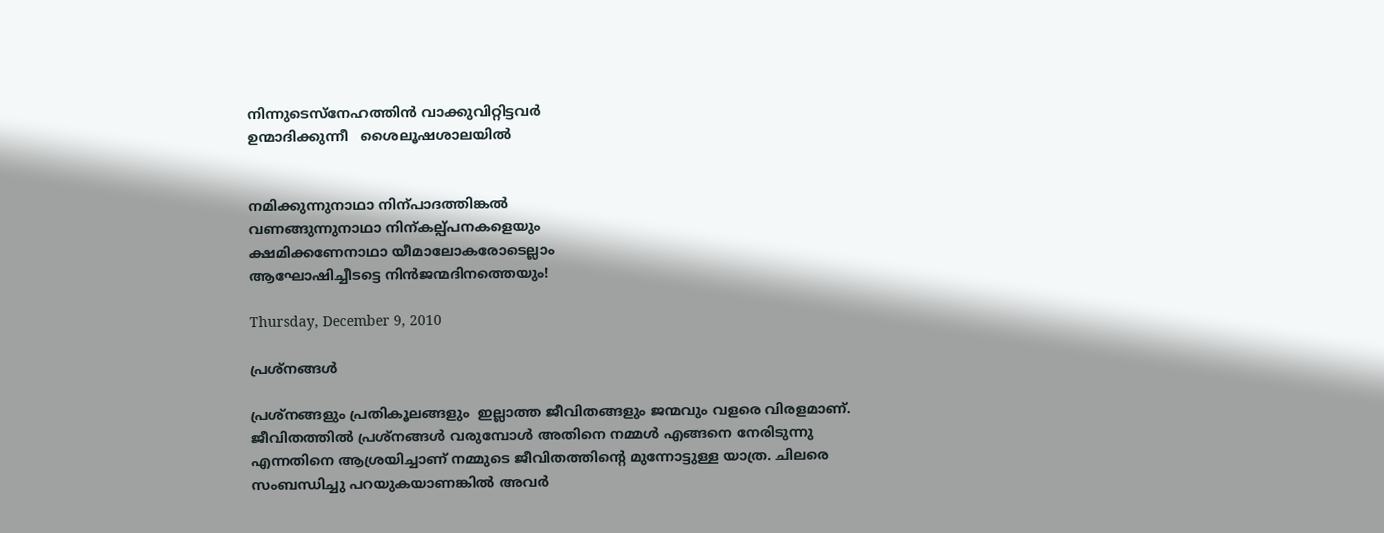നിന്നുടെസ്നേഹത്തിന്‍ വാക്കുവിറ്റിട്ടവര്‍
ഉന്മാദിക്കുന്നീ   ശൈലൂഷശാലയില്‍


നമിക്കുന്നുനാഥാ നി‍ന്പാദത്തിങ്കല്‍
വണങ്ങുന്നുനാഥാ നിന്കല്പ്പനകളെയും
ക്ഷമിക്കണേനാഥാ യീമാലോകരോടെല്ലാം
ആഘോഷിച്ചീടട്ടെ നിന്‍ജന്മദിനത്തെയും!

Thursday, December 9, 2010

പ്രശ്നങ്ങള്‍

പ്രശ്നങ്ങളും പ്രതികൂലങ്ങളും  ഇല്ലാത്ത ജീവിതങ്ങളും ജന്മവും വളരെ വിരളമാണ്. ജീവിതത്തില്‍ പ്രശ്നങ്ങള്‍ വരുമ്പോള്‍ അതിനെ നമ്മള്‍ എങ്ങനെ നേരിടുന്നു എന്നതിനെ ആശ്രയിച്ചാണ് നമ്മുടെ ജീവിതത്തിന്റെ മുന്നോട്ടുള്ള യാത്ര. ചിലരെ സംബന്ധിച്ചു പറയുകയാണങ്കില്‍ അവര്‍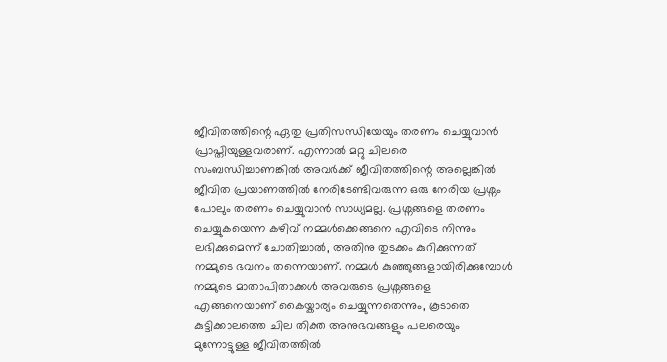ജീവിതത്തിന്റെ ഏതു പ്രതിസന്ധിയേയും തരണം ചെയ്യുവാന്‍ പ്രാപ്തിയുള്ളവരാണ്. എന്നാല്‍ മറ്റു ചിലരെ സംബന്ധിച്ചാണങ്കില്‍ അവര്‍ക്ക് ജീവിതത്തിന്റെ അല്ലെങ്കില്‍ ജീവിത പ്രയാണത്തില്‍ നേരിടേണ്ടിവരുന്ന ഒരു നേരിയ പ്രശ്നം പോലും തരണം ചെയ്യുവാന്‍ സാധ്യമല്ല. പ്രശ്നങ്ങളെ തരണം ചെയ്യുകയെന്ന കഴിവ് നമ്മള്‍ക്കെങ്ങനെ എവിടെ നിന്നും ലഭിക്കുമെന്ന് ചോതിച്ചാല്‍, അതിനു തുടക്കം കുറിക്കുന്നത് നമ്മുടെ ഭവനം തന്നെയാണ്. നമ്മള്‍ കുഞ്ഞുങ്ങളായിരിക്കുമ്പോള്‍ നമ്മുടെ മാതാപിതാക്കള്‍ അവരുടെ പ്രശ്നങ്ങളെ എങ്ങനെയാണ് കൈയ്കാര്യം ചെയ്യുന്നതെന്നും, കൂടാതെ കുട്ടിക്കാലത്തെ ചില തിക്ത അനുഭവങ്ങളും പലരെയും മുന്നോട്ടുള്ള ജീവിതത്തില്‍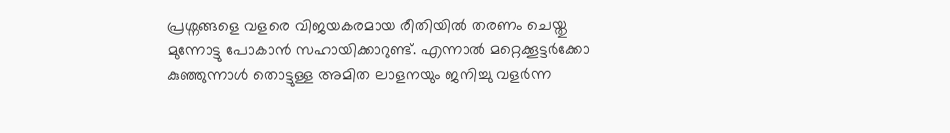പ്രശ്നങ്ങളെ വളരെ വിജയകരമായ രീതിയില്‍ തരണം ചെയ്തു മുന്നോട്ടു പോകാന്‍ സഹായിക്കാറുണ്ട്. എന്നാല്‍ മറ്റെക്കൂട്ടര്‍ക്കോ കുഞ്ഞുന്നാള്‍ തൊട്ടുള്ള അമിത ലാളനയും ജനിച്ചു വളര്‍ന്ന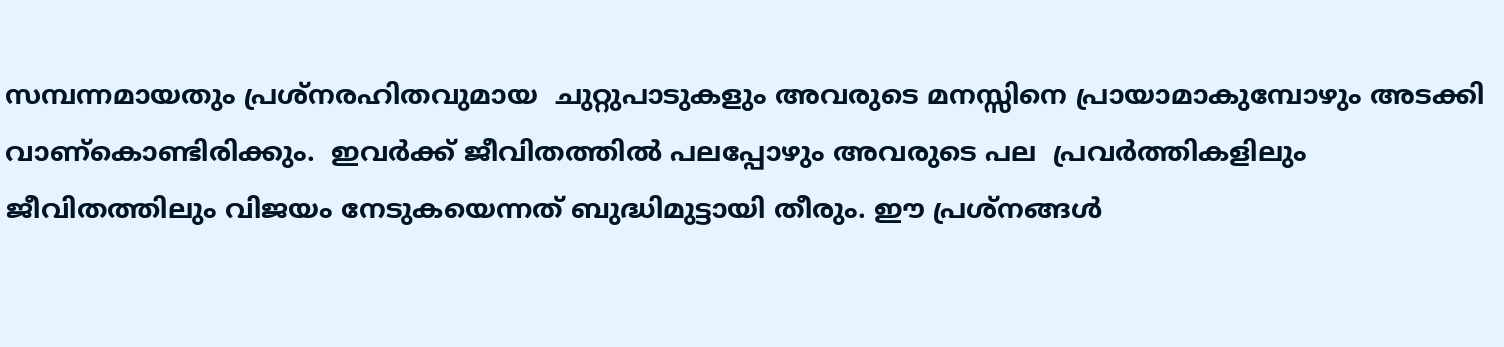സമ്പന്നമായതും പ്രശ്നരഹിതവുമായ  ചുറ്റുപാടുകളും അവരുടെ മനസ്സിനെ പ്രായാമാകുമ്പോഴും അടക്കി വാണ്കൊണ്ടിരിക്കും.  ഇവര്‍ക്ക് ജീവിതത്തില്‍ പലപ്പോഴും അവരുടെ പല  പ്രവര്‍ത്തികളിലും  ജീവിതത്തിലും വിജയം നേടുകയെന്നത് ബുദ്ധിമുട്ടായി തീരും. ഈ പ്രശ്നങ്ങള്‍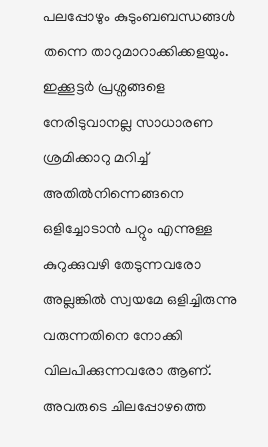പലപ്പോഴും കുടുംബബന്ധങ്ങള്‍ തന്നെ താറുമാറാക്കിക്കളയും. ഇക്കൂട്ടര്‍ പ്രശ്നങ്ങളെ നേരിടുവാനല്ല സാധാരണ ശ്രമിക്കാറു മറിച്ച് അതില്‍നിന്നെങ്ങനെ ഒളിച്ചോടാന്‍ പറ്റും എന്നുള്ള കുറുക്കുവഴി തേടുന്നവരോ അല്ലങ്കില്‍ സ്വയമേ ഒളിച്ചിരുന്നു വരുന്നതിനെ നോക്കി വിലപിക്കുന്നവരോ ആണ്. അവരുടെ ചിലപ്പോഴത്തെ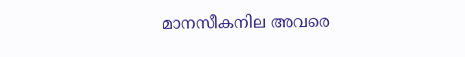മാനസീകനില അവരെ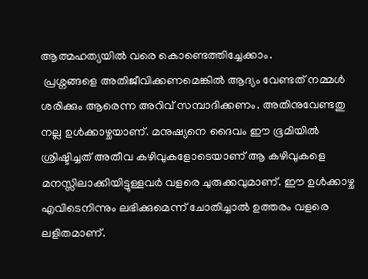ആത്മഹത്യയില്‍ വരെ കൊണ്ടെത്തിച്ചേക്കാം.
 പ്രശ്നങ്ങളെ അതിജീവിക്കണമെങ്കില്‍ ആദ്യം വേണ്ടത് നമ്മള്‍ ശരിക്കും ആരെന്ന അറിവ് സമ്പാദിക്കണം. അതിനുവേണ്ടതു നല്ല ഉള്‍ക്കാഴ്ചയാണ്. മനുഷ്യനെ ദൈവം ഈ ഭൂമിയില്‍  ശ്രിഷ്ടിച്ചത് അതീവ കഴിവുകളോടെയാണ് ആ കഴിവുകളെ മനസ്സിലാക്കിയിട്ടുള്ളവര്‍ വളരെ ചുരുക്കവുമാണ്‌. ഈ ഉള്‍ക്കാഴ്ച എവിടെനിന്നും ലഭിക്കുമെന്ന് ചോതിച്ചാല്‍ ഉത്തരം വളരെ ലളിതമാണ്.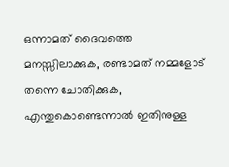ഒന്നാമത് ദൈവത്തെ മനസ്സിലാക്കുക, രണ്ടാമത് നമ്മളോട് തന്നെ ചോതിക്കുക, എന്തുകൊണ്ടെന്നാല്‍ ഇതിനുള്ള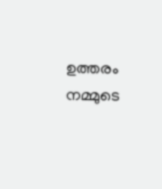ഉത്തരം നമ്മുടെ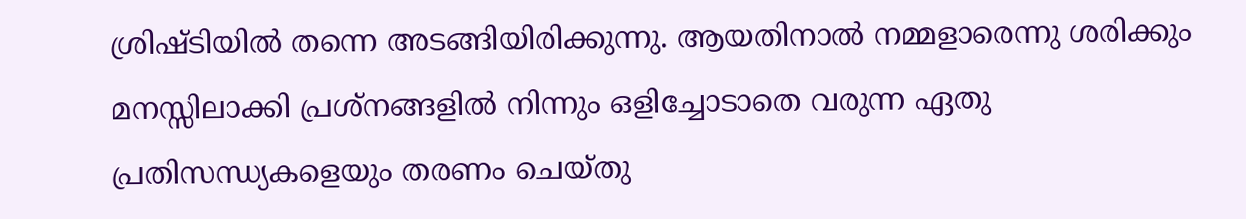ശ്രിഷ്ടിയില്‍ തന്നെ അടങ്ങിയിരിക്കുന്നു. ആയതിനാല്‍ നമ്മളാരെന്നു ശരിക്കും മനസ്സിലാക്കി പ്രശ്നങ്ങളില്‍ നിന്നും ഒളിച്ചോടാതെ വരുന്ന ഏതു പ്രതിസന്ധ്യകളെയും തരണം ചെയ്തു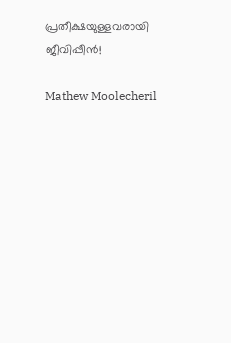പ്രതീക്ഷയുള്ളവരായി ജീവിപ്പീന്‍!

Mathew Moolecheril